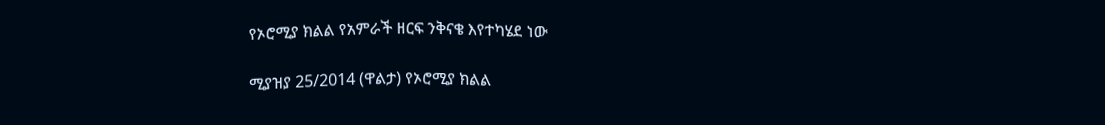የኦሮሚያ ክልል የአምራች ዘርፍ ንቅናቄ እየተካሄደ ነው

ሚያዝያ 25/2014 (ዋልታ) የኦሮሚያ ክልል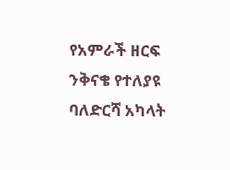የአምራች ዘርፍ ንቅናቄ የተለያዩ ባለድርሻ አካላት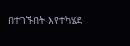በተገኙበት እየተካሄደ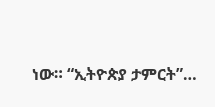ነው። “ኢትዮጵያ ታምርት”…